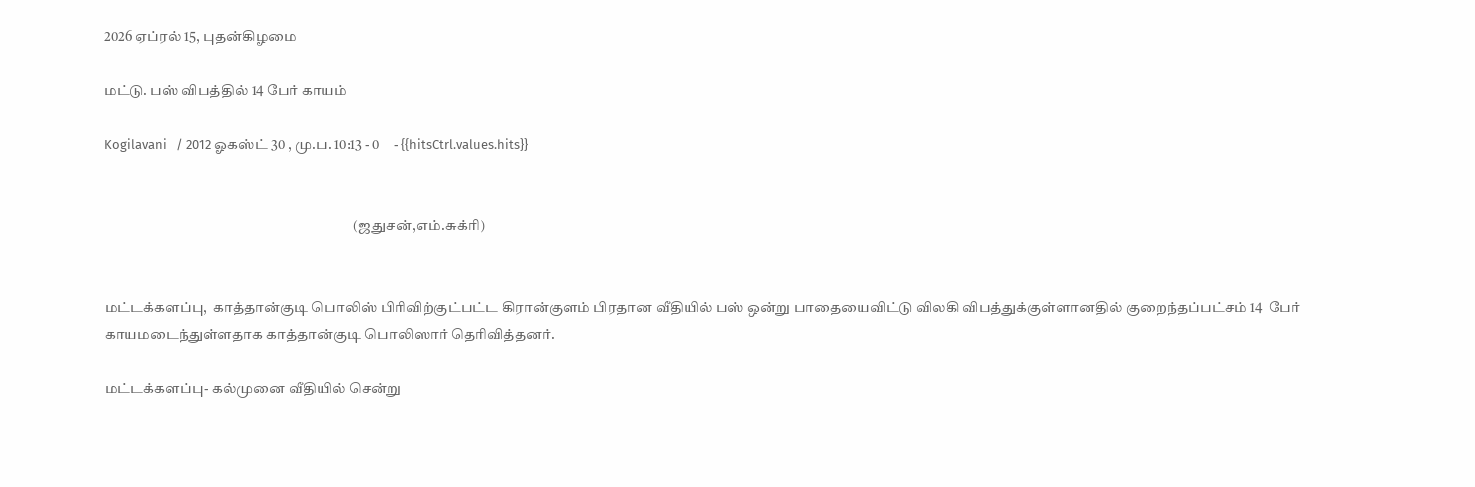2026 ஏப்ரல் 15, புதன்கிழமை

மட்டு. பஸ் விபத்தில் 14 பேர் காயம்

Kogilavani   / 2012 ஓகஸ்ட் 30 , மு.ப. 10:13 - 0     - {{hitsCtrl.values.hits}}


                                                                                       (ஜதுசன்,எம்.சுக்ரி)


மட்டக்களப்பு,  காத்தான்குடி பொலிஸ் பிரிவிற்குட்பட்ட கிரான்குளம் பிரதான வீதியில் பஸ் ஒன்று பாதையைவிட்டு விலகி விபத்துக்குள்ளானதில் குறைந்தப்பட்சம் 14  பேர்  காயமடைந்துள்ளதாக காத்தான்குடி பொலிஸார் தெரிவித்தனர்.

மட்டக்களப்பு- கல்முனை வீதியில் சென்று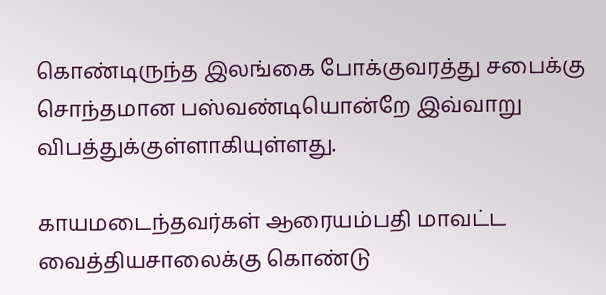கொண்டிருந்த இலங்கை போக்குவரத்து சபைக்கு சொந்தமான பஸ்வண்டியொன்றே இவ்வாறு விபத்துக்குள்ளாகியுள்ளது.

காயமடைந்தவர்கள் ஆரையம்பதி மாவட்ட வைத்தியசாலைக்கு கொண்டு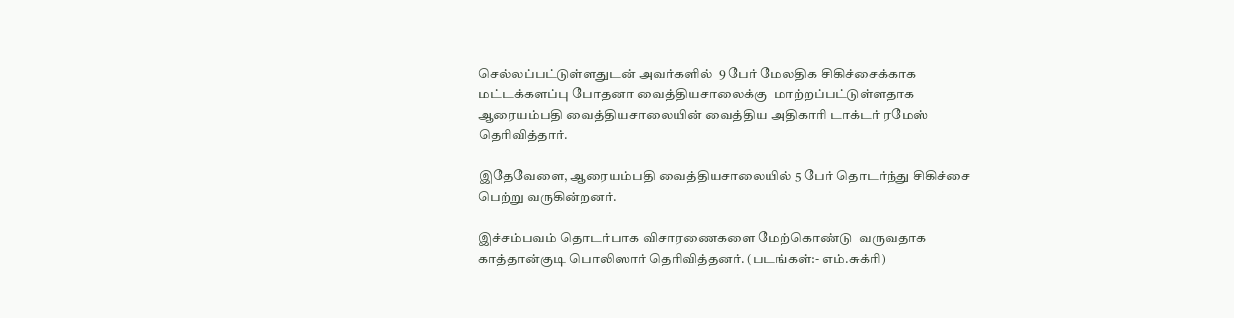செல்லப்பட்டுள்ளதுடன் அவர்களில்  9 பேர் மேலதிக சிகிச்சைக்காக மட்டக்களப்பு போதனா வைத்தியசாலைக்கு  மாற்றப்பட்டுள்ளதாக ஆரையம்பதி வைத்தியசாலையின் வைத்திய அதிகாரி டாக்டர் ரமேஸ் தெரிவித்தார்.

இதேவேளை, ஆரையம்பதி வைத்தியசாலையில் 5 பேர் தொடர்ந்து சிகிச்சை பெற்று வருகின்றனர்.

இச்சம்பவம் தொடர்பாக விசாரணைகளை மேற்கொண்டு  வருவதாக காத்தான்குடி பொலிஸார் தெரிவித்தனர். (படங்கள்:- எம்.சுக்ரி)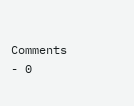Comments - 0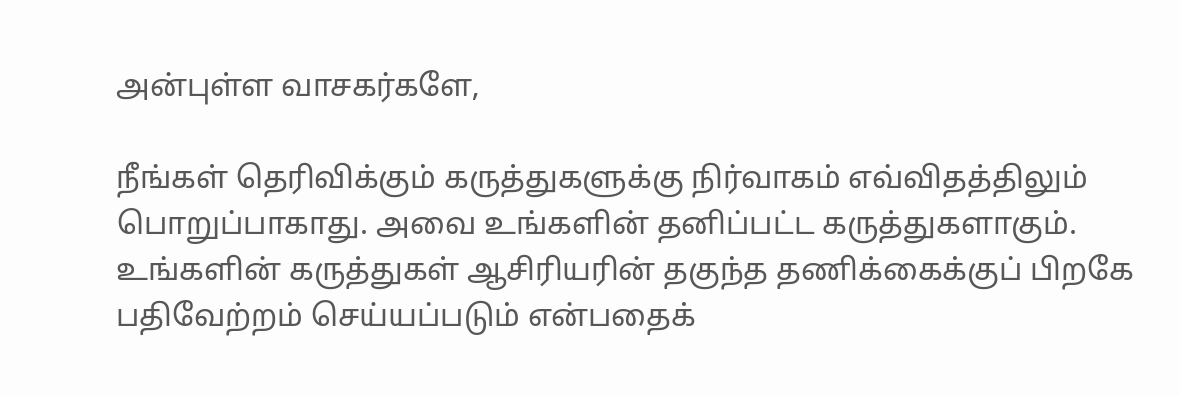அன்புள்ள வாசகர்களே,

நீங்கள் தெரிவிக்கும் கருத்துகளுக்கு நிர்வாகம் எவ்விதத்திலும் பொறுப்பாகாது. அவை உங்களின் தனிப்பட்ட கருத்துகளாகும். உங்களின் கருத்துகள் ஆசிரியரின் தகுந்த தணிக்கைக்குப் பிறகே பதிவேற்றம் செய்யப்படும் என்பதைக்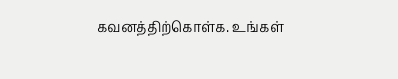கவனத்திற்கொள்க. உங்கள்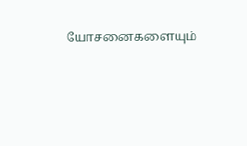யோசனைகளையும்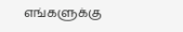எங்களுக்கு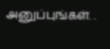அனுப்புங்கள். .